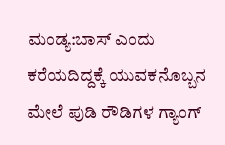ಮಂಡ್ಯ:ಬಾಸ್ ಎಂದು ಕರೆಯದಿದ್ದಕ್ಕೆ ಯುವಕನೊಬ್ಬನ ಮೇಲೆ ಪುಡಿ ರೌಡಿಗಳ ಗ್ಯಾಂಗ್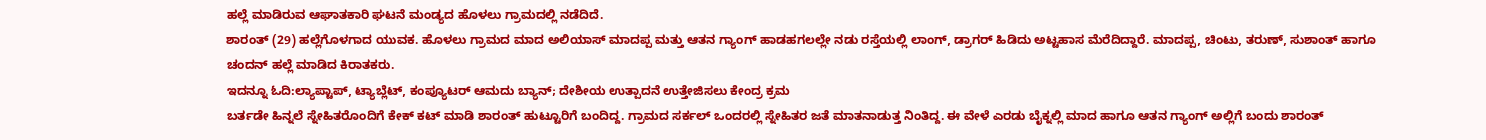ಹಲ್ಲೆ ಮಾಡಿರುವ ಆಘಾತಕಾರಿ ಘಟನೆ ಮಂಡ್ಯದ ಹೊಳಲು ಗ್ರಾಮದಲ್ಲಿ ನಡೆದಿದೆ.
ಶಾರಂತ್ (29) ಹಲ್ಲೆಗೊಳಗಾದ ಯುವಕ. ಹೊಳಲು ಗ್ರಾಮದ ಮಾದ ಅಲಿಯಾಸ್ ಮಾದಪ್ಪ ಮತ್ತು ಆತನ ಗ್ಯಾಂಗ್ ಹಾಡಹಗಲಲ್ಲೇ ನಡು ರಸ್ತೆಯಲ್ಲಿ ಲಾಂಗ್, ಡ್ರಾಗರ್ ಹಿಡಿದು ಅಟ್ಟಹಾಸ ಮೆರೆದಿದ್ದಾರೆ. ಮಾದಪ್ಪ, ಚಿಂಟು, ತರುಣ್, ಸುಶಾಂತ್ ಹಾಗೂ ಚಂದನ್ ಹಲ್ಲೆ ಮಾಡಿದ ಕಿರಾತಕರು.
ಇದನ್ನೂ ಓದಿ:ಲ್ಯಾಪ್ಟಾಪ್, ಟ್ಯಾಬ್ಲೆಟ್, ಕಂಪ್ಯೂಟರ್ ಆಮದು ಬ್ಯಾನ್; ದೇಶೀಯ ಉತ್ಪಾದನೆ ಉತ್ತೇಜಿಸಲು ಕೇಂದ್ರ ಕ್ರಮ
ಬರ್ತಡೇ‌ ಹಿನ್ನಲೆ ಸ್ನೇಹಿತರೊಂದಿಗೆ ಕೇಕ್ ಕಟ್ ಮಾಡಿ ಶಾರಂತ್ ಹುಟ್ಟೂರಿಗೆ ಬಂದಿದ್ದ. ಗ್ರಾಮದ ಸರ್ಕಲ್ ಒಂದರಲ್ಲಿ ಸ್ನೇಹಿತರ ಜತೆ ಮಾತನಾಡುತ್ತ ನಿಂತಿದ್ದ. ಈ ವೇಳೆ ಎರಡು ಬೈಕ್ನಲ್ಲಿ ಮಾದ ಹಾಗೂ ಆತನ ಗ್ಯಾಂಗ್ ಅಲ್ಲಿಗೆ ಬಂದು ಶಾರಂತ್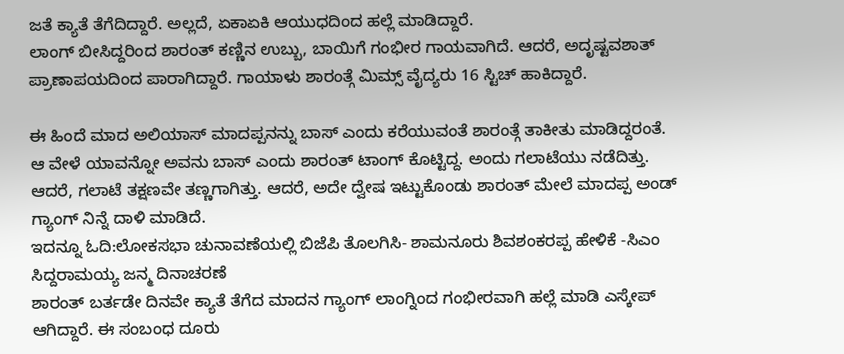ಜತೆ ಕ್ಯಾತೆ ತೆಗೆದಿದ್ದಾರೆ. ಅಲ್ಲದೆ, ಏಕಾಏಕಿ ಆಯುಧದಿಂದ ಹಲ್ಲೆ ಮಾಡಿದ್ದಾರೆ.
ಲಾಂಗ್ ಬೀಸಿದ್ದರಿಂದ ಶಾರಂತ್ ಕಣ್ಣಿನ ಉಬ್ಬು, ಬಾಯಿಗೆ ಗಂಭೀರ ಗಾಯವಾಗಿದೆ. ಆದರೆ, ಅದೃಷ್ಟವಶಾತ್ ಪ್ರಾಣಾಪಯದಿಂದ ಪಾರಾಗಿದ್ದಾರೆ. ಗಾಯಾಳು ಶಾರಂತ್ಗೆ ಮಿಮ್ಸ್ ವೈದ್ಯರು 16 ಸ್ಟಿಚ್ ಹಾಕಿದ್ದಾರೆ.

ಈ‌ ಹಿಂದೆ ಮಾದ ಅಲಿಯಾಸ್ ಮಾದಪ್ಪನನ್ನು ಬಾಸ್ ಎಂದು ಕರೆಯುವಂತೆ ಶಾರಂತ್ಗೆ ತಾಕೀತು ಮಾಡಿದ್ದರಂತೆ. ಆ ವೇಳೆ ಯಾವನ್ನೋ ಅವನು ಬಾಸ್ ಎಂದು ಶಾರಂತ್ ಟಾಂಗ್ ಕೊಟ್ಟಿದ್ದ. ಅಂದು ಗಲಾಟೆಯು ನಡೆದಿತ್ತು. ಆದರೆ, ಗಲಾಟೆ ತಕ್ಷಣವೇ ತಣ್ಣಗಾಗಿತ್ತು. ಆದರೆ, ಅದೇ ದ್ವೇಷ ಇಟ್ಟುಕೊಂಡು ಶಾರಂತ್ ಮೇಲೆ ಮಾದಪ್ಪ ಅಂಡ್ ಗ್ಯಾಂಗ್ ನಿನ್ನೆ ದಾಳಿ ಮಾಡಿದೆ.
ಇದನ್ನೂ ಓದಿ:ಲೋಕಸಭಾ ಚುನಾವಣೆಯಲ್ಲಿ ಬಿಜೆಪಿ ತೊಲಗಿಸಿ- ಶಾಮನೂರು ಶಿವಶಂಕರಪ್ಪ ಹೇಳಿಕೆ -ಸಿಎಂ ಸಿದ್ದರಾಮಯ್ಯ ಜನ್ಮ ದಿನಾಚರಣೆ
ಶಾರಂತ್ ಬರ್ತಡೇ ದಿನವೇ ಕ್ಯಾತೆ ತೆಗೆದ ಮಾದನ ಗ್ಯಾಂಗ್ ಲಾಂಗ್ನಿಂದ ಗಂಭೀರವಾಗಿ ಹಲ್ಲೆ ಮಾಡಿ ಎಸ್ಕೇಪ್ ಆಗಿದ್ದಾರೆ. ಈ ಸಂಬಂಧ ದೂರು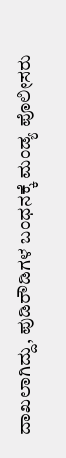ದಾಖಲಾಗಿದ್ದು, ಪುಡಿರೌಡಿಗಳ ಬಂಧನಕ್ಕೆ ಮಂಡ್ಯ ಪೊಲೀಸರು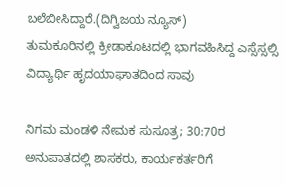ಬಲೆಬೀಸಿದ್ದಾರೆ.(ದಿಗ್ವಿಜಯ ನ್ಯೂಸ್)
ತುಮಕೂರಿನಲ್ಲಿ ಕ್ರೀಡಾಕೂಟದಲ್ಲಿ ಭಾಗವಹಿಸಿದ್ದ ಎಸ್ಸೆಸ್ಸಲ್ಸಿ ವಿದ್ಯಾರ್ಥಿ ಹೃದಯಾಘಾತದಿಂದ ಸಾವು

ನಿಗಮ ಮಂಡಳಿ ನೇಮಕ ಸುಸೂತ್ರ; 30:70ರ ಅನುಪಾತದಲ್ಲಿ ಶಾಸಕರು, ಕಾರ್ಯಕರ್ತರಿಗೆ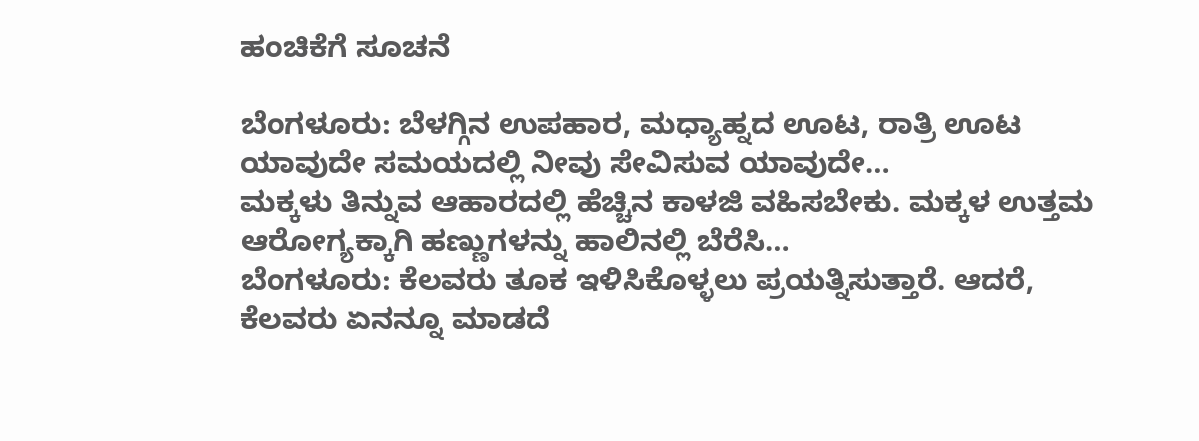ಹಂಚಿಕೆಗೆ ಸೂಚನೆ

ಬೆಂಗಳೂರು: ಬೆಳಗ್ಗಿನ ಉಪಹಾರ, ಮಧ್ಯಾಹ್ನದ ಊಟ, ರಾತ್ರಿ ಊಟ ಯಾವುದೇ ಸಮಯದಲ್ಲಿ ನೀವು ಸೇವಿಸುವ ಯಾವುದೇ…
ಮಕ್ಕಳು ತಿನ್ನುವ ಆಹಾರದಲ್ಲಿ ಹೆಚ್ಚಿನ ಕಾಳಜಿ ವಹಿಸಬೇಕು. ಮಕ್ಕಳ ಉತ್ತಮ ಆರೋಗ್ಯಕ್ಕಾಗಿ ಹಣ್ಣುಗಳನ್ನು ಹಾಲಿನಲ್ಲಿ ಬೆರೆಸಿ…
ಬೆಂಗಳೂರು: ಕೆಲವರು ತೂಕ ಇಳಿಸಿಕೊಳ್ಳಲು ಪ್ರಯತ್ನಿಸುತ್ತಾರೆ. ಆದರೆ, ಕೆಲವರು ಏನನ್ನೂ ಮಾಡದೆ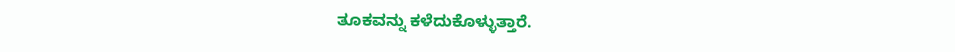ತೂಕವನ್ನು ಕಳೆದುಕೊಳ್ಳುತ್ತಾರೆ.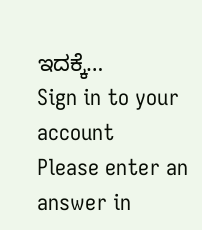ಇದಕ್ಕೆ…
Sign in to your account
Please enter an answer in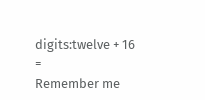digits:twelve + 16 =
Remember me